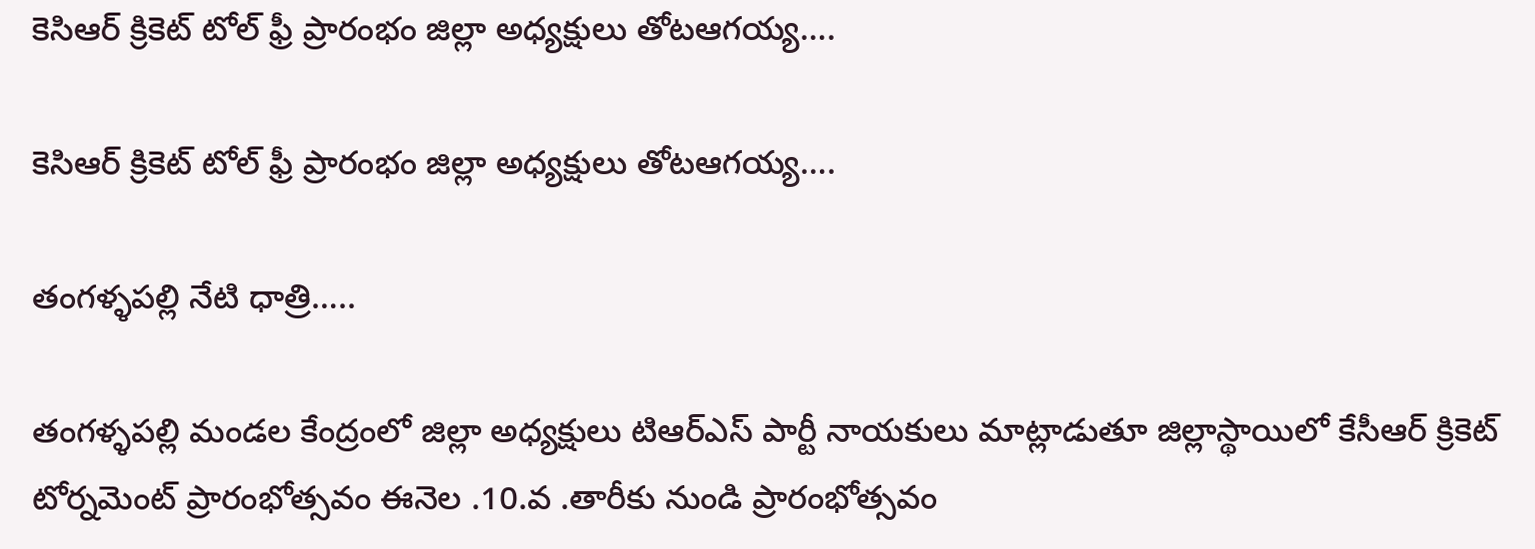కెసిఆర్ క్రికెట్ టోల్ ఫ్రీ ప్రారంభం జిల్లా అధ్యక్షులు తోటఆగయ్య….

కెసిఆర్ క్రికెట్ టోల్ ఫ్రీ ప్రారంభం జిల్లా అధ్యక్షులు తోటఆగయ్య….

తంగళ్ళపల్లి నేటి ధాత్రి…..

తంగళ్ళపల్లి మండల కేంద్రంలో జిల్లా అధ్యక్షులు టిఆర్ఎస్ పార్టీ నాయకులు మాట్లాడుతూ జిల్లాస్థాయిలో కేసీఆర్ క్రికెట్ టోర్నమెంట్ ప్రారంభోత్సవం ఈనెల .10.వ .తారీకు నుండి ప్రారంభోత్సవం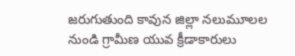జరుగుతుంది కావున జిల్లా నలుమూలల నుండి గ్రామీణ యువ క్రీడాకారులు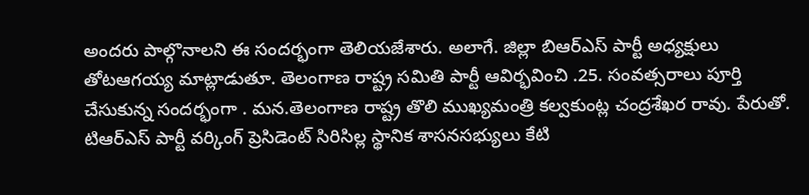అందరు పాల్గొనాలని ఈ సందర్భంగా తెలియజేశారు. అలాగే. జిల్లా బిఆర్ఎస్ పార్టీ అధ్యక్షులు తోటఆగయ్య మాట్లాడుతూ. తెలంగాణ రాష్ట్ర సమితి పార్టీ ఆవిర్భవించి .25. సంవత్సరాలు పూర్తి చేసుకున్న సందర్భంగా . మన.తెలంగాణ రాష్ట్ర తొలి ముఖ్యమంత్రి కల్వకుంట్ల చంద్రశేఖర రావు. పేరుతో. టిఆర్ఎస్ పార్టీ వర్కింగ్ ప్రెసిడెంట్ సిరిసిల్ల స్థానిక శాసనసభ్యులు కేటి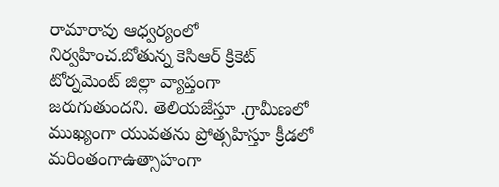రామారావు ఆధ్వర్యంలో నిర్వహించ.బోతున్న కెసిఆర్ క్రికెట్ టోర్నమెంట్ జిల్లా వ్యాప్తంగా జరుగుతుందని. తెలియజేస్తూ .గ్రామీణలో ముఖ్యంగా యువతను ప్రోత్సహిస్తూ క్రీడలో మరింతంగాఉత్సాహంగా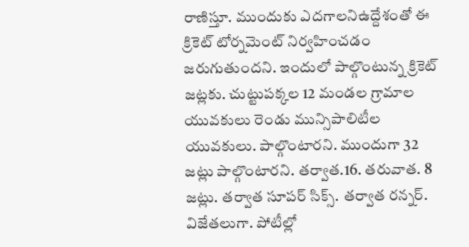రాణిస్తూ. ముందుకు ఎదగాలనిఉద్దేశంతో ఈ క్రికెట్ టోర్నమెంట్ నిర్వహించడం జరుగుతుందని. ఇందులో పాల్గొంటున్న క్రికెట్ జట్లకు. చుట్టుపక్కల 12 మండల గ్రామాల యువకులు రెండు మున్సిపాలిటీల యువకులు. పాల్గొంటారని. ముందుగా 32 జట్లు పాల్గొంటారని. తర్వాత.16. తరువాత. 8 జట్లు. తర్వాత సూపర్ సిక్స్. తర్వాత రన్నర్. విజేతలుగా. పోటీల్లో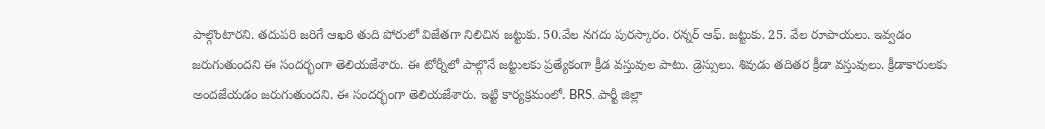పాల్గొంటారని. తదుపరి జరిగే ఆఖరి తుది పోరులో విజేతగా నిలిచిన జట్టుకు. 50.వేల నగదు పురస్కారం. రన్నర్ ఆఫ్. జట్టుకు. 25. వేల రూపాయలు. ఇవ్వడం జరుగుతుందని ఈ సందర్భంగా తెలియజేశారు. ఈ టోర్నీలో పాల్గొనే జట్టులకు ప్రత్యేకంగా క్రీడ వస్తువుల పాటు. డ్రెస్సులు. శివుడు తదితర క్రీడా వస్తువులు. క్రీడాకారులకు అందజేయడం జరుగుతుందని. ఈ సందర్భంగా తెలియజేశారు. ఇట్టి కార్యక్రమంలో. BRS. పార్టీ జిల్లా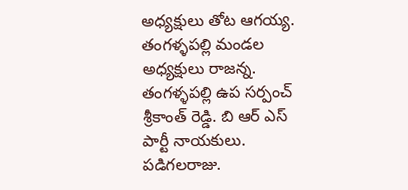అధ్యక్షులు తోట ఆగయ్య. తంగళ్ళపల్లి మండల అధ్యక్షులు రాజన్న. తంగళ్ళపల్లి ఉప సర్పంచ్ శ్రీకాంత్ రెడ్డి. బి ఆర్ ఎస్ పార్టీ నాయకులు. పడిగలరాజు.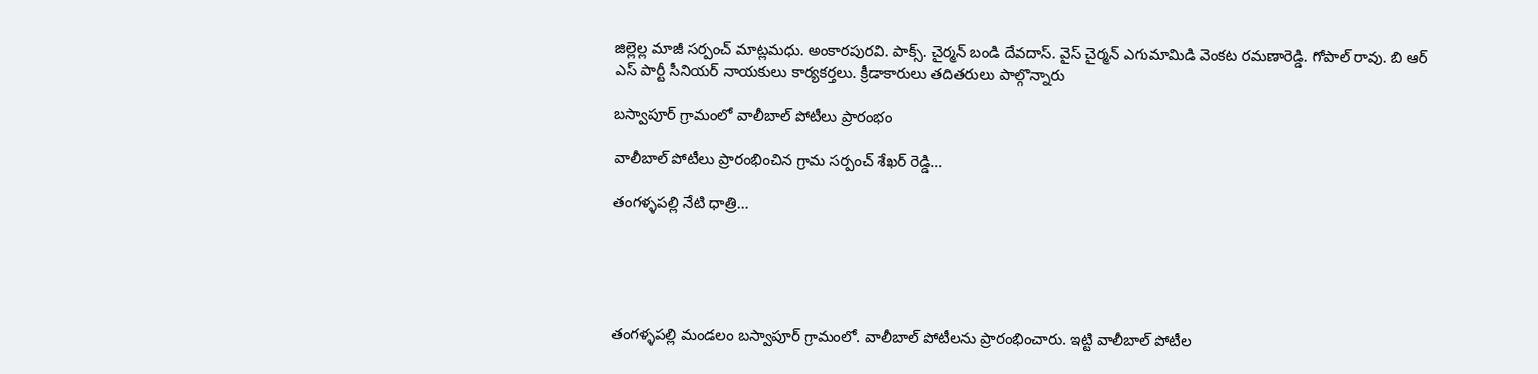జిల్లెల్ల మాజీ సర్పంచ్ మాట్లమధు. అంకారపురవి. పాక్స్. చైర్మన్ బండి దేవదాస్. వైస్ చైర్మన్ ఎగుమామిడి వెంకట రమణారెడ్డి. గోపాల్ రావు. బి ఆర్ ఎస్ పార్టీ సీనియర్ నాయకులు కార్యకర్తలు. క్రీడాకారులు తదితరులు పాల్గొన్నారు

బస్వాపూర్ గ్రామంలో వాలీబాల్ పోటీలు ప్రారంభం

వాలీబాల్ పోటీలు ప్రారంభించిన గ్రామ సర్పంచ్ శేఖర్ రెడ్డి…

తంగళ్ళపల్లి నేటి ధాత్రి…





తంగళ్ళపల్లి మండలం బస్వాపూర్ గ్రామంలో. వాలీబాల్ పోటీలను ప్రారంభించారు. ఇట్టి వాలీబాల్ పోటీల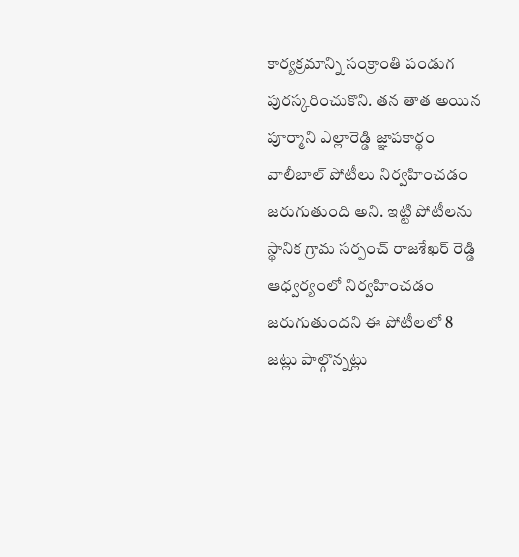కార్యక్రమాన్ని సంక్రాంతి పండుగ పురస్కరించుకొని. తన తాత అయిన పూర్మాని ఎల్లారెడ్డి జ్ఞాపకార్థం వాలీబాల్ పోటీలు నిర్వహించడం జరుగుతుంది అని. ఇట్టి పోటీలను స్థానిక గ్రామ సర్పంచ్ రాజశేఖర్ రెడ్డి ఆధ్వర్యంలో నిర్వహించడం జరుగుతుందని ఈ పోటీలలో 8 జట్లు పాల్గొన్నట్లు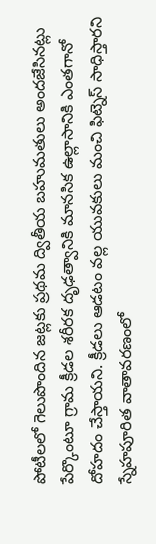పోటీలలో గెలుపొందిన జట్లకు ప్రథమ ద్వితీయ బహుమతులు అందజేసినట్లు పేర్కొంటూ గ్రామ క్రీడల శరీరక దృఢత్వానికి మానసిక ఉల్లాసానికి ఎంతగానో దోహదం చేస్తాయని. క్రీడలు ఆడటం వల్ల యువకులు మంచి ఫిట్నెస్ సాధిస్తారని స్నేహపూరిత వాతావరణంలో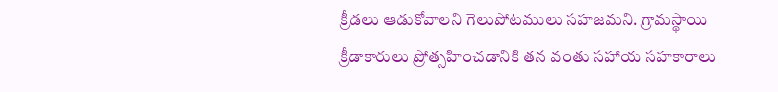క్రీడలు ఆడుకోవాలని గెలుపోటములు సహజమని. గ్రామస్థాయి క్రీడాకారులు ప్రోత్సహించడానికి తన వంతు సహాయ సహకారాలు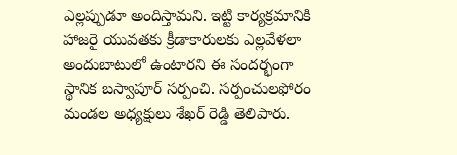ఎల్లప్పుడూ అందిస్తామని. ఇట్టి కార్యక్రమానికి హాజరై యువతకు క్రీడాకారులకు ఎల్లవేళలా అందుబాటులో ఉంటారని ఈ సందర్భంగా స్థానిక బస్వాపూర్ సర్పంచి. సర్పంచులఫోరం మండల అధ్యక్షులు శేఖర్ రెడ్డి తెలిపారు.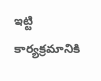ఇట్టి కార్యక్రమానికి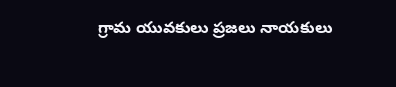గ్రామ యువకులు ప్రజలు నాయకులు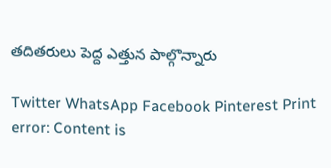తదితరులు పెద్ద ఎత్తున పాల్గొన్నారు

Twitter WhatsApp Facebook Pinterest Print
error: Content is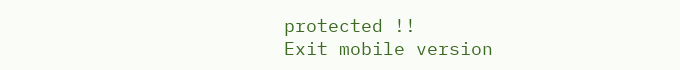protected !!
Exit mobile version